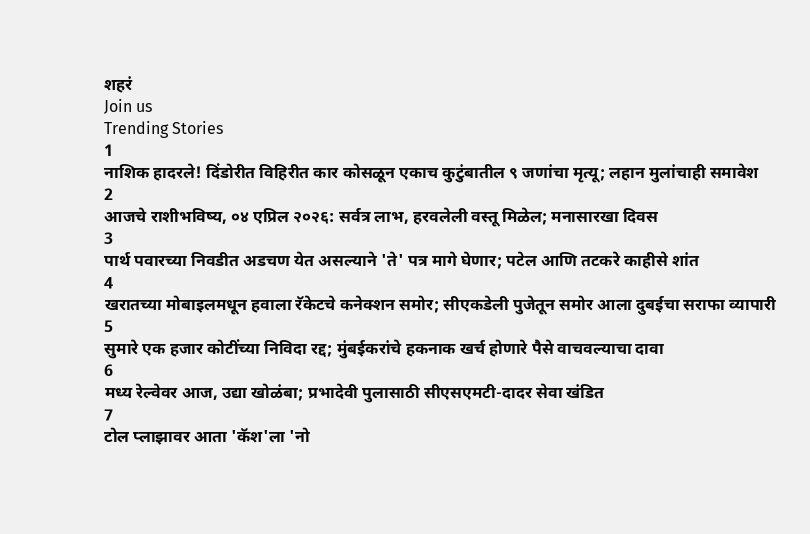शहरं
Join us
Trending Stories
1
नाशिक हादरले! दिंडोरीत विहिरीत कार कोसळून एकाच कुटुंबातील ९ जणांचा मृत्यू; लहान मुलांचाही समावेश
2
आजचे राशीभविष्य, ०४ एप्रिल २०२६: सर्वत्र लाभ, हरवलेली वस्तू मिळेल; मनासारखा दिवस
3
पार्थ पवारच्या निवडीत अडचण येत असल्याने 'ते' पत्र मागे घेणार; पटेल आणि तटकरे काहीसे शांत
4
खरातच्या मोबाइलमधून हवाला रॅकेटचे कनेक्शन समोर; सीएकडेली पुजेतून समोर आला दुबईचा सराफा व्यापारी
5
सुमारे एक हजार कोटींच्या निविदा रद्द; मुंबईकरांचे हकनाक खर्च होणारे पैसे वाचवल्याचा दावा
6
मध्य रेल्वेवर आज, उद्या खोळंबा; प्रभादेवी पुलासाठी सीएसएमटी-दादर सेवा खंडित
7
टोल प्लाझावर आता 'कॅश'ला 'नो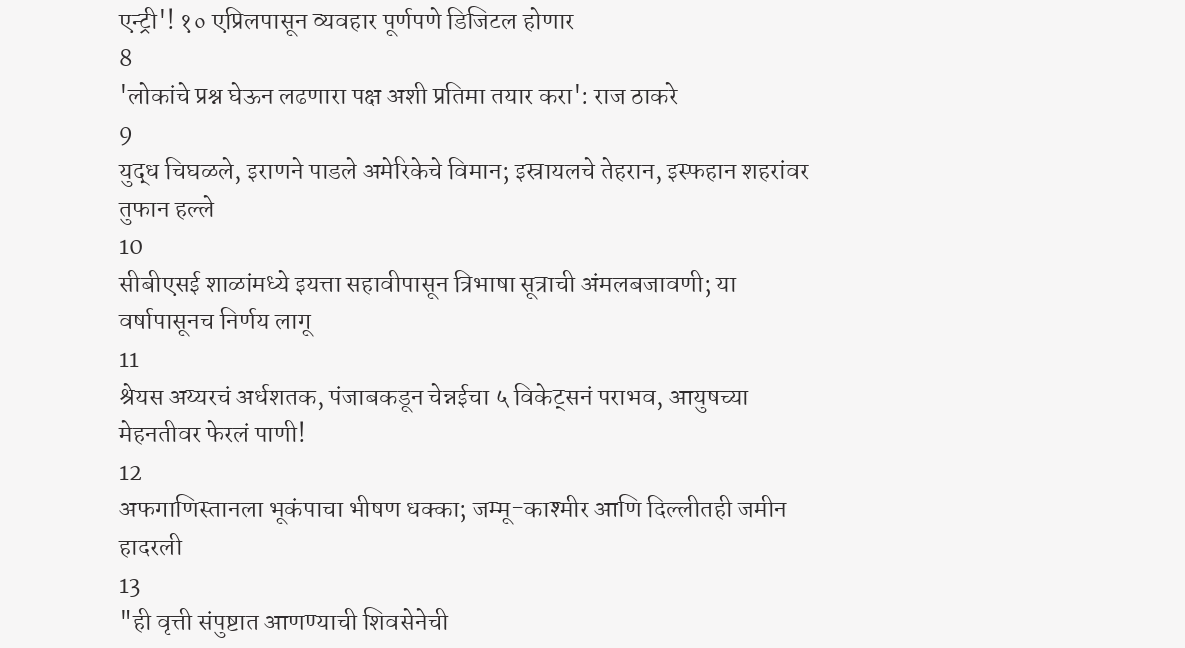एन्ट्री'! १० एप्रिलपासून व्यवहार पूर्णपणे डिजिटल होणार
8
'लोकांचे प्रश्न घेऊन लढणारा पक्ष अशी प्रतिमा तयार करा': राज ठाकरे
9
युद्ध चिघळले, इराणने पाडले अमेरिकेचे विमान; इस्रायलचे तेहरान, इस्फहान शहरांवर तुफान हल्ले
10
सीबीएसई शाळांमध्ये इयत्ता सहावीपासून त्रिभाषा सूत्राची अंमलबजावणी; या वर्षापासूनच निर्णय लागू
11
श्रेयस अय्यरचं अर्धशतक, पंजाबकडून चेन्नईचा ५ विकेट्सनं पराभव, आयुषच्या मेहनतीवर फेरलं पाणी!
12
अफगाणिस्तानला भूकंपाचा भीषण धक्का; जम्मू-काश्मीर आणि दिल्लीतही जमीन हादरली
13
"ही वृत्ती संपुष्टात आणण्याची शिवसेनेची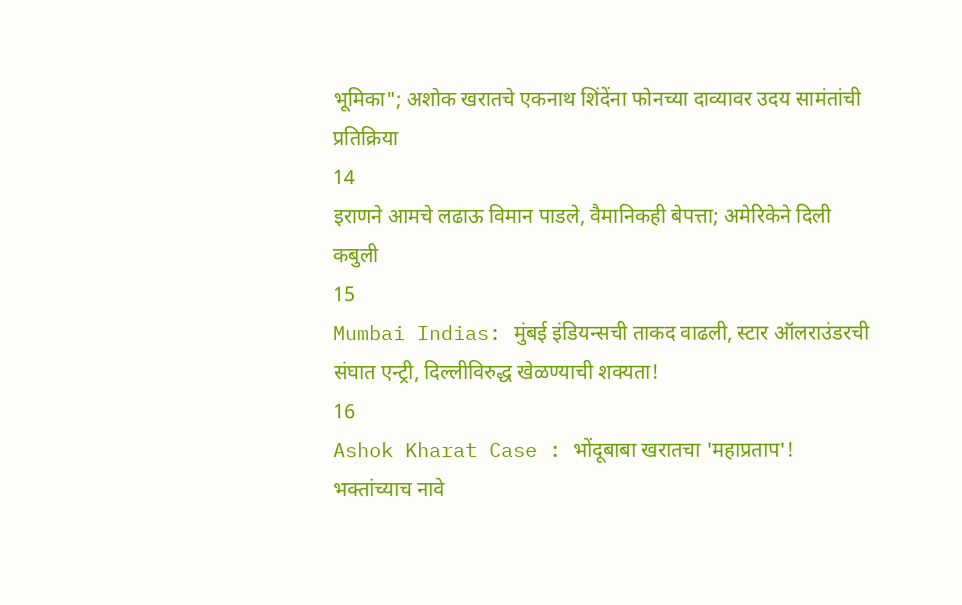भूमिका"; अशोक खरातचे एकनाथ शिंदेंना फोनच्या दाव्यावर उदय सामंतांची प्रतिक्रिया
14
इराणने आमचे लढाऊ विमान पाडले, वैमानिकही बेपत्ता; अमेरिकेने दिली कबुली
15
Mumbai Indias: मुंबई इंडियन्सची ताकद वाढली, स्टार ऑलराउंडरची संघात एन्ट्री, दिल्लीविरुद्ध खेळण्याची शक्यता!
16
Ashok Kharat Case : भोंदूबाबा खरातचा 'महाप्रताप'! भक्तांच्याच नावे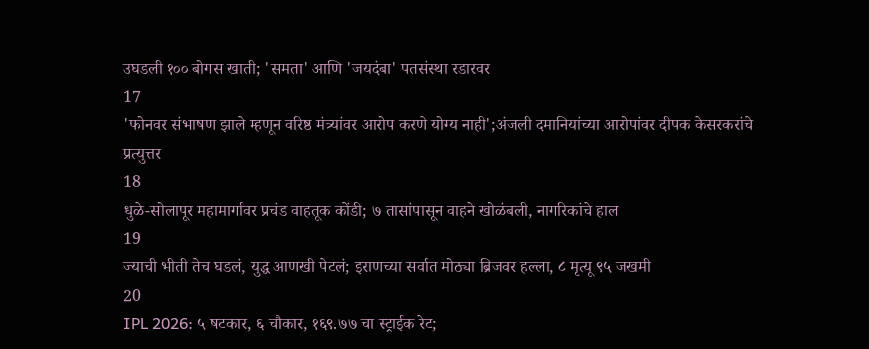उघडली १०० बोगस खाती; 'समता' आणि 'जयदंबा' पतसंस्था रडारवर
17
'फोनवर संभाषण झाले म्हणून वरिष्ठ मंत्र्यांवर आरोप करणे योग्य नाही';अंजली दमानियांच्या आरोपांवर दीपक केसरकरांचे प्रत्युत्तर
18
धुळे-सोलापूर महामार्गावर प्रचंड वाहतूक कोंडी; ७ तासांपासून वाहने खोळंबली, नागरिकांचे हाल
19
ज्याची भीती तेच घडलं, युद्ध आणखी पेटलं; इराणच्या सर्वात मोठ्या ब्रिजवर हल्ला, ८ मृत्यू ९५ जखमी
20
IPL 2026: ५ षटकार, ६ चौकार, १६९.७७ चा स्ट्राईक रेट;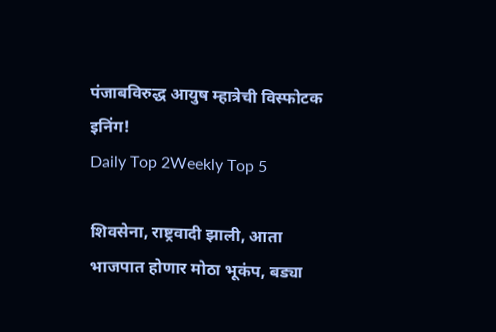पंजाबविरुद्ध आयुष म्हात्रेची विस्फोटक इनिंग!
Daily Top 2Weekly Top 5

शिवसेना, राष्ट्रवादी झाली, आता भाजपात होणार मोठा भूकंप, बड्या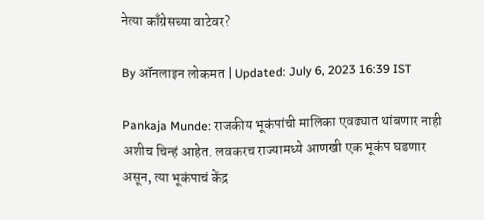नेत्या काँग्रेसच्या वाटेवर?

By ऑनलाइन लोकमत | Updated: July 6, 2023 16:39 IST

Pankaja Munde: राजकीय भूकंपांची मालिका एवढ्यात थांबणार नाही अशीच चिन्हं आहेत. लवकरच राज्यामध्ये आणखी एक भूकंप घडणार असून, त्या भूकंपाचं केंद्र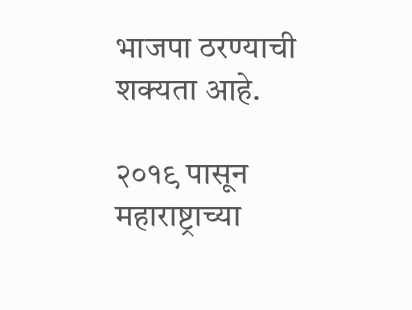भाजपा ठरण्याची शक्यता आहे.

२०१९ पासून महाराष्ट्राच्या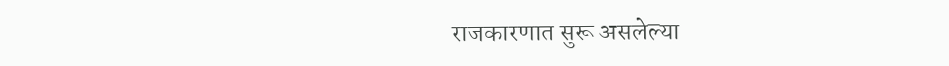राजकारणात सुरू असलेल्या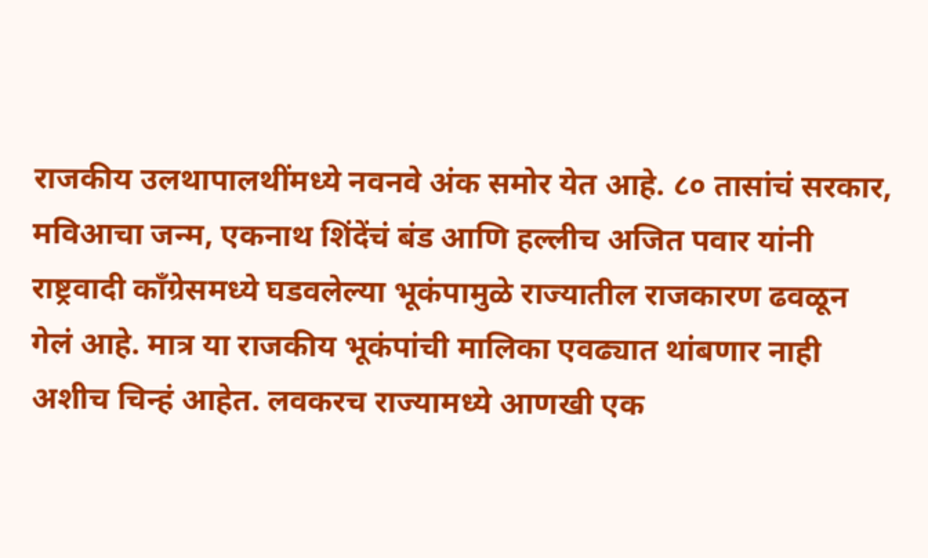राजकीय उलथापालथींमध्ये नवनवे अंक समोर येत आहे. ८० तासांचं सरकार, मविआचा जन्म, एकनाथ शिंदेंचं बंड आणि हल्लीच अजित पवार यांनी राष्ट्रवादी काँग्रेसमध्ये घडवलेल्या भूकंपामुळे राज्यातील राजकारण ढवळून गेलं आहे. मात्र या राजकीय भूकंपांची मालिका एवढ्यात थांबणार नाही अशीच चिन्हं आहेत. लवकरच राज्यामध्ये आणखी एक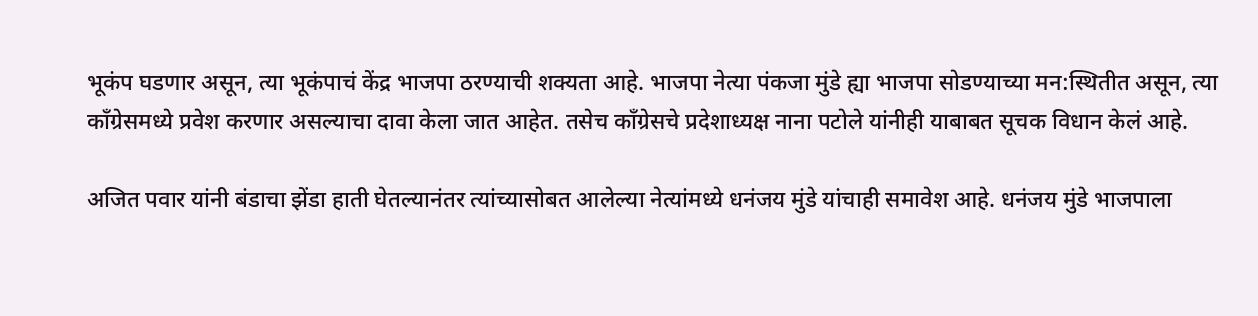भूकंप घडणार असून, त्या भूकंपाचं केंद्र भाजपा ठरण्याची शक्यता आहे. भाजपा नेत्या पंकजा मुंडे ह्या भाजपा सोडण्याच्या मन:स्थितीत असून, त्या काँग्रेसमध्ये प्रवेश करणार असल्याचा दावा केला जात आहेत. तसेच काँग्रेसचे प्रदेशाध्यक्ष नाना पटोले यांनीही याबाबत सूचक विधान केलं आहे.

अजित पवार यांनी बंडाचा झेंडा हाती घेतल्यानंतर त्यांच्यासोबत आलेल्या नेत्यांमध्ये धनंजय मुंडे यांचाही समावेश आहे. धनंजय मुंडे भाजपाला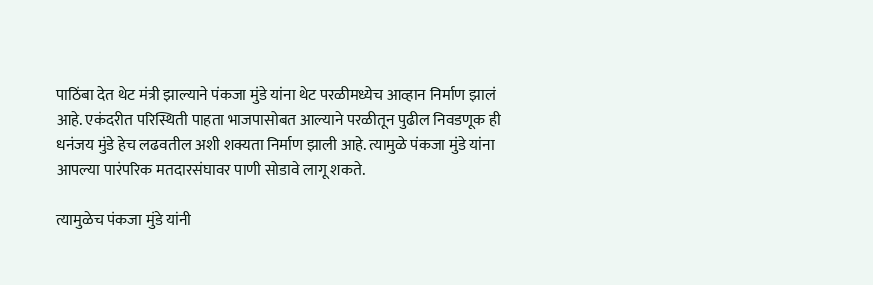पाठिंबा देत थेट मंत्री झाल्याने पंकजा मुंडे यांना थेट परळीमध्येच आव्हान निर्माण झालं आहे. एकंदरीत परिस्थिती पाहता भाजपासोबत आल्याने परळीतून पुढील निवडणूक ही धनंजय मुंडे हेच लढवतील अशी शक्यता निर्माण झाली आहे. त्यामुळे पंकजा मुंडे यांना आपल्या पारंपरिक मतदारसंघावर पाणी सोडावे लागू शकते.

त्यामुळेच पंकजा मुंडे यांनी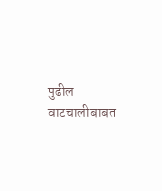पुढील वाटचालीबाबत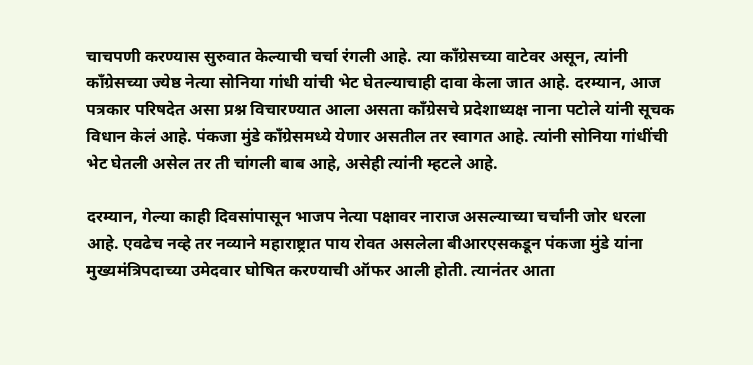चाचपणी करण्यास सुरुवात केल्याची चर्चा रंगली आहे. त्या काँग्रेसच्या वाटेवर असून, त्यांनी काँग्रेसच्या ज्येष्ठ नेत्या सोनिया गांधी यांची भेट घेतल्याचाही दावा केला जात आहे. दरम्यान, आज पत्रकार परिषदेत असा प्रश्न विचारण्यात आला असता काँग्रेसचे प्रदेशाध्यक्ष नाना पटोले यांनी सूचक विधान केलं आहे. पंकजा मुंडे काँग्रेसमध्ये येणार असतील तर स्वागत आहे. त्यांनी सोनिया गांधींची भेट घेतली असेल तर ती चांगली बाब आहे, असेही त्यांनी म्हटले आहे.

दरम्यान, गेल्या काही दिवसांपासून भाजप नेत्या पक्षावर नाराज असल्याच्या चर्चांनी जोर धरला आहे. एवढेच नव्हे तर नव्याने महाराष्ट्रात पाय रोवत असलेला बीआरएसकडून पंकजा मुंडे यांना मुख्यमंत्रिपदाच्या उमेदवार घोषित करण्याची ऑफर आली होती. त्यानंतर आता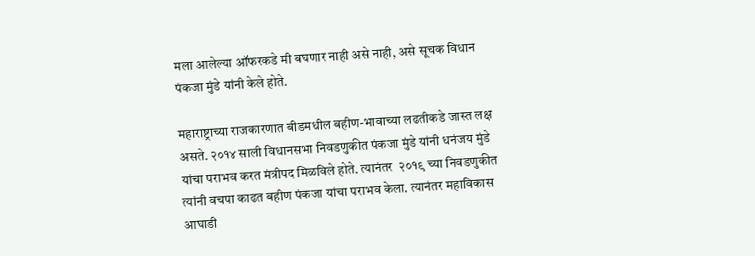मला आलेल्या ऑफरकडे मी बघणार नाही असे नाही, असे सूचक विधान पंकजा मुंडे यांनी केले होते.

महाराष्ट्राच्या राजकारणात बीडमधील बहीण-भावाच्या लढतीकडे जास्त लक्ष असते. २०१४ साली विधानसभा निवडणुकीत पंकजा मुंडे यांनी धनंजय मुंडे यांचा पराभव करत मंत्रीपद मिळविले होते. त्यानंतर  २०१९ च्या निवडणुकीत त्यांनी वचपा काढत बहीण पंकजा यांचा पराभव केला. त्यानंतर महाविकास आघाडी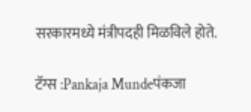सरकारमध्ये मंत्रीपदही मिळविले होते.

टॅग्स :Pankaja Mundeपंकजा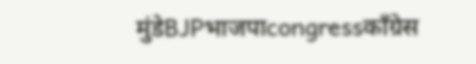मुंडेBJPभाजपाcongressकाँग्रेस